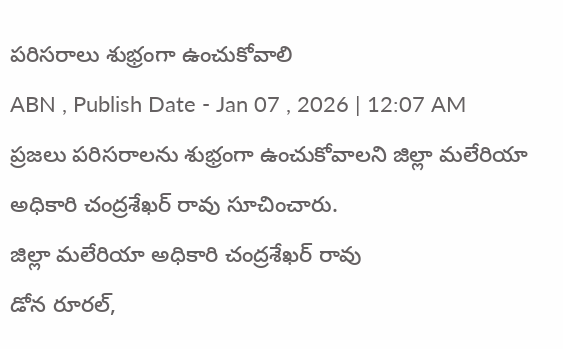పరిసరాలు శుభ్రంగా ఉంచుకోవాలి
ABN , Publish Date - Jan 07 , 2026 | 12:07 AM
ప్రజలు పరిసరాలను శుభ్రంగా ఉంచుకోవాలని జిల్లా మలేరియా అధికారి చంద్రశేఖర్ రావు సూచించారు.
జిల్లా మలేరియా అధికారి చంద్రశేఖర్ రావు
డోన రూరల్,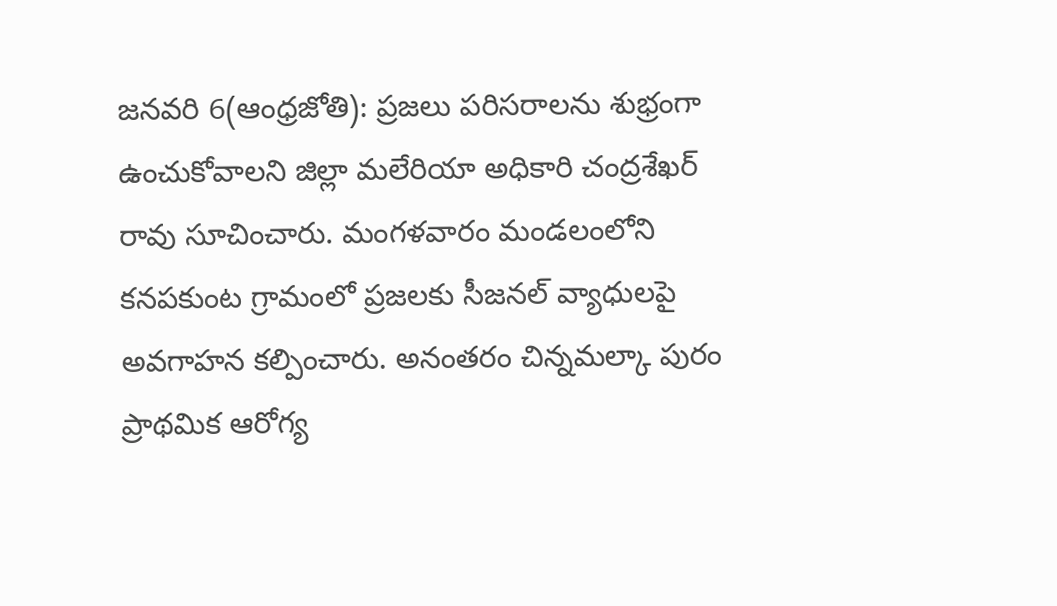జనవరి 6(ఆంధ్రజోతి): ప్రజలు పరిసరాలను శుభ్రంగా ఉంచుకోవాలని జిల్లా మలేరియా అధికారి చంద్రశేఖర్ రావు సూచించారు. మంగళవారం మండలంలోని కనపకుంట గ్రామంలో ప్రజలకు సీజనల్ వ్యాధులపై అవగాహన కల్పించారు. అనంతరం చిన్నమల్కా పురం ప్రాథమిక ఆరోగ్య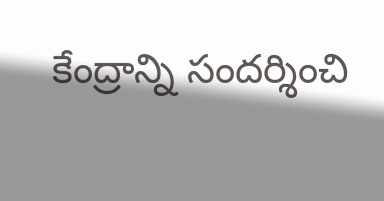కేంద్రాన్ని సందర్శించి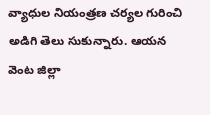వ్యాధుల నియంత్రణ చర్యల గురించి అడిగి తెలు సుకున్నారు. ఆయన వెంట జిల్లా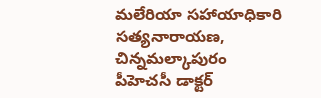మలేరియా సహాయాధికారి సత్యనారాయణ, చిన్నమల్కాపురం పీహెచసీ డాక్టర్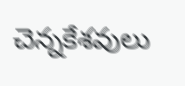చెన్నకేశవులు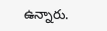ఉన్నారు.